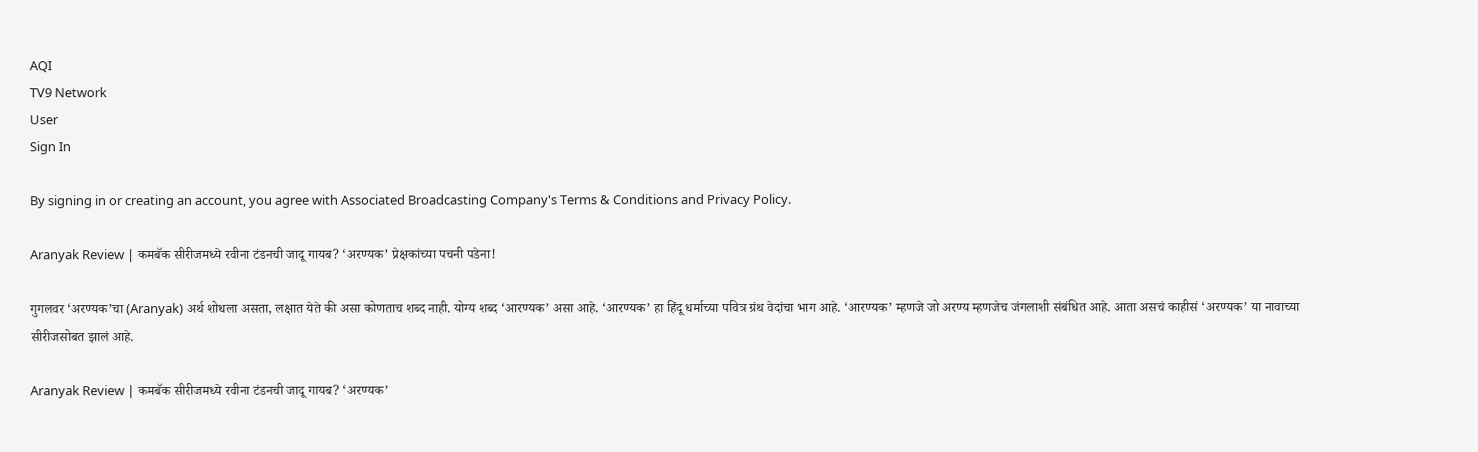AQI
TV9 Network
User
Sign In

By signing in or creating an account, you agree with Associated Broadcasting Company's Terms & Conditions and Privacy Policy.

Aranyak Review | कमबॅक सीरीजमध्ये रवीना टंडनची जादू गायब? ‘अरण्यक’ प्रेक्षकांच्या पचनी पडेना!

गुगलवर ‘अरण्यक’चा (Aranyak) अर्थ शोधला असता, लक्षात येते की असा कोणताच शब्द नाही. योग्य शब्द ‘आरण्यक’ असा आहे. ‘आरण्यक’ हा हिंदू धर्माच्या पवित्र ग्रंथ वेदांचा भाग आहे. ‘आरण्यक’ म्हणजे जो अरण्य म्हणजेच जंगलाशी संबंधित आहे. आता असचं काहीसं ‘अरण्यक’ या नावाच्या सीरीजसोबत झालं आहे.

Aranyak Review | कमबॅक सीरीजमध्ये रवीना टंडनची जादू गायब? ‘अरण्यक’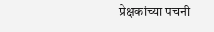प्रेक्षकांच्या पचनी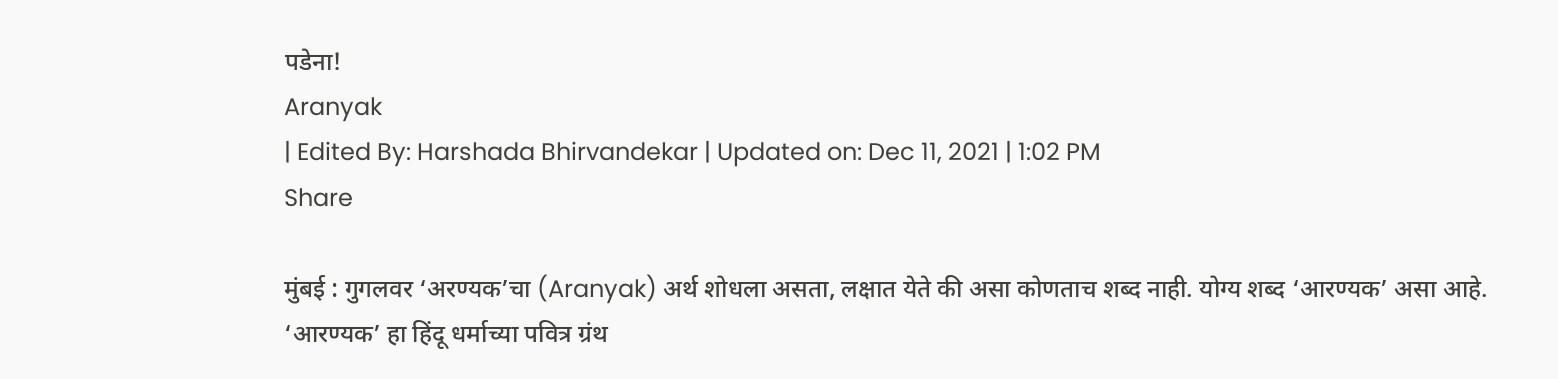पडेना!
Aranyak
| Edited By: Harshada Bhirvandekar | Updated on: Dec 11, 2021 | 1:02 PM
Share

मुंबई : गुगलवर ‘अरण्यक’चा (Aranyak) अर्थ शोधला असता, लक्षात येते की असा कोणताच शब्द नाही. योग्य शब्द ‘आरण्यक’ असा आहे. ‘आरण्यक’ हा हिंदू धर्माच्या पवित्र ग्रंथ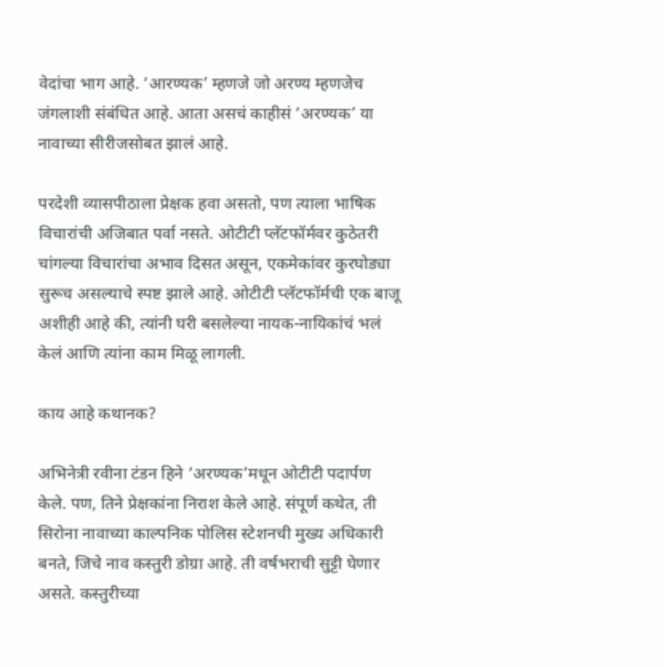वेदांचा भाग आहे. ‘आरण्यक’ म्हणजे जो अरण्य म्हणजेच जंगलाशी संबंधित आहे. आता असचं काहीसं ‘अरण्यक’ या नावाच्या सीरीजसोबत झालं आहे.

परदेशी व्यासपीठाला प्रेक्षक हवा असतो, पण त्याला भाषिक विचारांची अजिबात पर्वा नसते. ओटीटी प्लॅटफॉर्मवर कुठेतरी चांगल्या विचारांचा अभाव दिसत असून, एकमेकांवर कुरघोड्या सुरूच असल्याचे स्पष्ट झाले आहे. ओटीटी प्लॅटफॉर्मची एक बाजू अशीही आहे की, त्यांनी घरी बसलेल्या नायक-नायिकांचं भलं केलं आणि त्यांना काम मिळू लागली.

काय आहे कथानक?

अभिनेत्री रवीना टंडन हिने ‘अरण्यक’मधून ओटीटी पदार्पण केले. पण, तिने प्रेक्षकांना निराश केले आहे. संपूर्ण कथेत, ती सिरोना नावाच्या काल्पनिक पोलिस स्टेशनची मुख्य अधिकारी बनते, जिचे नाव कस्तुरी डोग्रा आहे. ती वर्षभराची सुट्टी घेणार असते. कस्तुरीच्या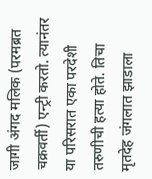जागी अंगद मलिक (परमब्रत चक्रवर्ती) एन्ट्री करतो. त्यानंतर या परिसरात एका परदेशी तरुणीची हत्या होते. तिचा मृतदेह जंगलात झाडाला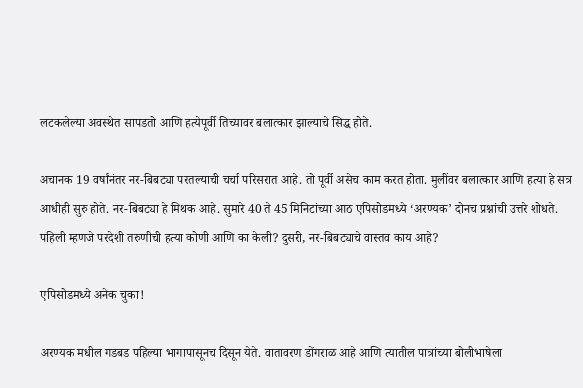लटकलेल्या अवस्थेत सापडतो आणि हत्येपूर्वी तिच्यावर बलात्कार झाल्याचे सिद्ध होते.

अचानक 19 वर्षांनंतर नर-बिबट्या परतल्याची चर्चा परिसरात आहे. तो पूर्वी असेच काम करत होता. मुलींवर बलात्कार आणि हत्या हे सत्र आधीही सुरु होते. नर-बिबट्या हे मिथक आहे. सुमारे 40 ते 45 मिनिटांच्या आठ एपिसोडमध्ये ‘अरण्यक’ दोनच प्रश्नांची उत्तरे शोधते. पहिली म्हणजे परदेशी तरुणीची हत्या कोणी आणि का केली? दुसरी, नर-बिबट्याचे वास्तव काय आहे?

एपिसोडमध्ये अनेक चुका!

अरण्यक मधील गडबड पहिल्या भागापासूनच दिसून येते. वातावरण डोंगराळ आहे आणि त्यातील पात्रांच्या बोलीभाषेला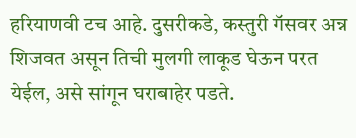हरियाणवी टच आहे. दुसरीकडे, कस्तुरी गॅसवर अन्न शिजवत असून तिची मुलगी लाकूड घेऊन परत येईल, असे सांगून घराबाहेर पडते.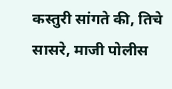कस्तुरी सांगते की, तिचे सासरे, माजी पोलीस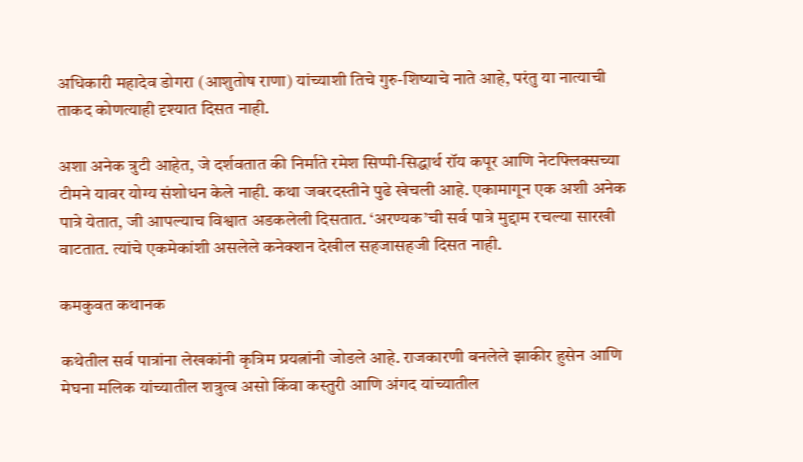अधिकारी महादेव डोगरा (आशुतोष राणा) यांच्याशी तिचे गुरु-शिष्याचे नाते आहे, परंतु या नात्याची ताकद कोणत्याही दृश्यात दिसत नाही.

अशा अनेक त्रुटी आहेत, जे दर्शवतात की निर्माते रमेश सिप्पी-सिद्धार्थ रॉय कपूर आणि नेटफ्लिक्सच्या टीमने यावर योग्य संशोधन केले नाही. कथा जबरदस्तीने पुढे खेचली आहे. एकामागून एक अशी अनेक पात्रे येतात, जी आपल्याच विश्वात अडकलेली दिसतात. ‘अरण्यक’ची सर्व पात्रे मुद्दाम रचल्या सारखी वाटतात. त्यांचे एकमेकांशी असलेले कनेक्शन देखील सहजासहजी दिसत नाही.

कमकुवत कथानक

कथेतील सर्व पात्रांना लेखकांनी कृत्रिम प्रयत्नांनी जोडले आहे. राजकारणी बनलेले झाकीर हुसेन आणि मेघना मलिक यांच्यातील शत्रुत्व असो किंवा कस्तुरी आणि अंगद यांच्यातील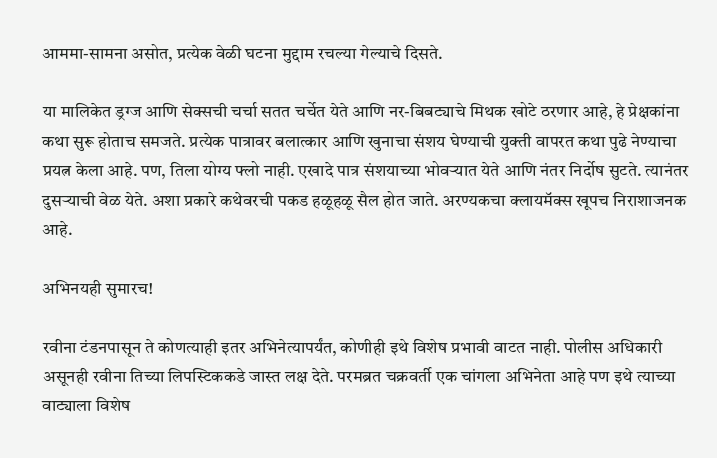आममा-सामना असोत, प्रत्येक वेळी घटना मुद्दाम रचल्या गेल्याचे दिसते.

या मालिकेत ड्रग्ज आणि सेक्सची चर्चा सतत चर्चेत येते आणि नर-बिबट्याचे मिथक खोटे ठरणार आहे, हे प्रेक्षकांना कथा सुरू होताच समजते. प्रत्येक पात्रावर बलात्कार आणि खुनाचा संशय घेण्याची युक्ती वापरत कथा पुढे नेण्याचा प्रयत्न केला आहे. पण, तिला योग्य फ्लो नाही. एखादे पात्र संशयाच्या भोवऱ्यात येते आणि नंतर निर्दोष सुटते. त्यानंतर दुसऱ्याची वेळ येते. अशा प्रकारे कथेवरची पकड हळूहळू सैल होत जाते. अरण्यकचा क्लायमॅक्स खूपच निराशाजनक आहे.

अभिनयही सुमारच!

रवीना टंडनपासून ते कोणत्याही इतर अभिनेत्यापर्यंत, कोणीही इथे विशेष प्रभावी वाटत नाही. पोलीस अधिकारी असूनही रवीना तिच्या लिपस्टिककडे जास्त लक्ष देते. परमब्रत चक्रवर्ती एक चांगला अभिनेता आहे पण इथे त्याच्या वाट्याला विशेष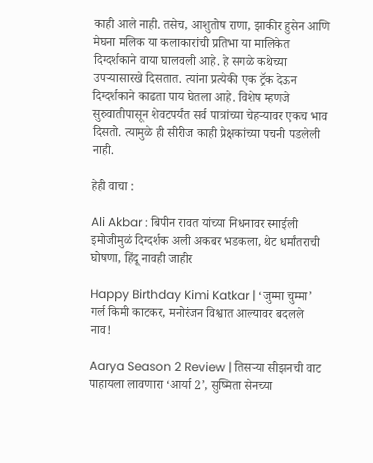काही आले नाही. तसेच, आशुतोष राणा, झाकीर हुसेन आणि मेघना मलिक या कलाकारांची प्रतिभा या मालिकेत दिग्दर्शकाने वाया घालवली आहे. हे सगळे कथेच्या उपऱ्यासारखे दिसतात. त्यांना प्रत्येकी एक ट्रॅक देऊन दिग्दर्शकाने काढता पाय घेतला आहे. विशेष म्हणजे सुरुवातीपासून शेवटपर्यंत सर्व पात्रांच्या चेहऱ्यावर एकच भाव दिसतो. त्यामुळे ही सीरीज काही प्रेक्षकांच्या पचनी पडलेली नाही.

हेही वाचा :

Ali Akbar : बिपीन रावत यांच्या निधनावर स्माईली इमोजीमुळं दिग्दर्शक अली अकबर भडकला, थेट धर्मांतराची घोषणा, हिंदू नावही जाहीर

Happy Birthday Kimi Katkar | ‘जुम्मा चुम्मा’ गर्ल किमी काटकर, मनोरंजन विश्वात आल्यावर बदलले नाव!

Aarya Season 2 Review | तिसऱ्या सीझनची वाट पाहायला लावणारा ‘आर्या 2’, सुष्मिता सेनच्या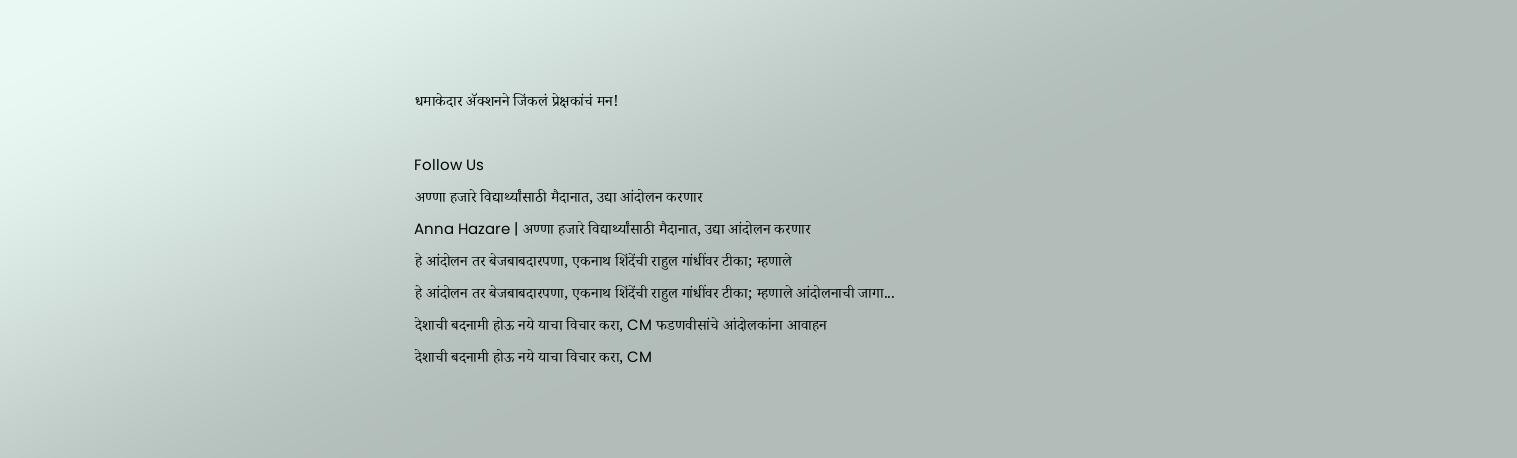धमाकेदार अ‍ॅक्शनने जिंकलं प्रेक्षकांचं मन!

Follow Us
अण्णा हजारे विद्यार्थ्यांसाठी मैदानात, उद्या आंदोलन करणार
Anna Hazare | अण्णा हजारे विद्यार्थ्यांसाठी मैदानात, उद्या आंदोलन करणार
हे आंदोलन तर बेजबाबदारपणा, एकनाथ शिंदेंची राहुल गांधींवर टीका; म्हणाले
हे आंदोलन तर बेजबाबदारपणा, एकनाथ शिंदेंची राहुल गांधींवर टीका; म्हणाले आंदोलनाची जागा...
देशाची बदनामी होऊ नये याचा विचार करा, CM फडणवीसांचे आंदोलकांना आवाहन
देशाची बदनामी होऊ नये याचा विचार करा, CM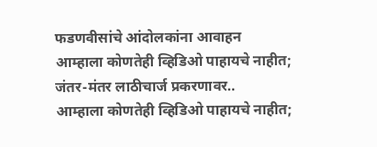फडणवीसांचे आंदोलकांना आवाहन
आम्हाला कोणतेही व्हिडिओ पाहायचे नाहीत; जंतर-मंतर लाठीचार्ज प्रकरणावर..
आम्हाला कोणतेही व्हिडिओ पाहायचे नाहीत;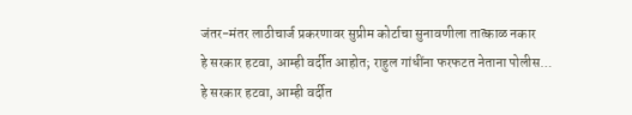जंतर-मंतर लाठीचार्ज प्रकरणावर सुप्रीम कोर्टाचा सुनावणीला तात्काळ नकार
हे सरकार हटवा, आम्ही वर्दीत आहोत; राहुल गांधींना फरफटत नेताना पोलीस...
हे सरकार हटवा, आम्ही वर्दीत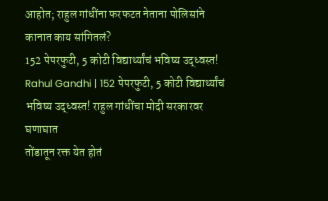आहोत; राहुल गांधींना फरफटत नेताना पोलिसांने कानात काय सांगितलं?
152 पेपरफुटी, 5 कोटी विद्यार्थ्यांचं भविष्य उद्ध्वस्त!
Rahul Gandhi | 152 पेपरफुटी, 5 कोटी विद्यार्थ्यांचं भविष्य उद्ध्वस्त! राहुल गांधींचा मोदी सरकारवर घणाघात
तोंडातून रक्त येत होतं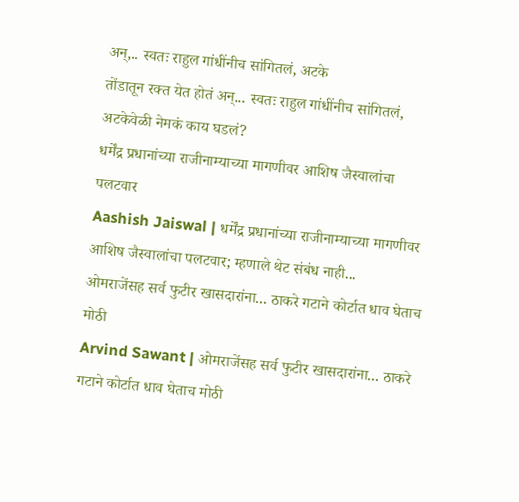अन्,.. स्वतः राहुल गांधींनीच सांगितलं, अटके
तोंडातून रक्त येत होतं अन्... स्वतः राहुल गांधींनीच सांगितलं, अटकेवेळी नेमकं काय घडलं?
धर्मेंद्र प्रधानांच्या राजीनाम्याच्या मागणीवर आशिष जैस्वालांचा पलटवार
Aashish Jaiswal | धर्मेंद्र प्रधानांच्या राजीनाम्याच्या मागणीवर आशिष जैस्वालांचा पलटवार; म्हणाले थेट संबंध नाही...
ओमराजेंसह सर्व फुटीर खासदारांना... ठाकरे गटाने कोर्टात धाव घेताच मोठी
Arvind Sawant | ओमराजेंसह सर्व फुटीर खासदारांना... ठाकरे गटाने कोर्टात धाव घेताच मोठी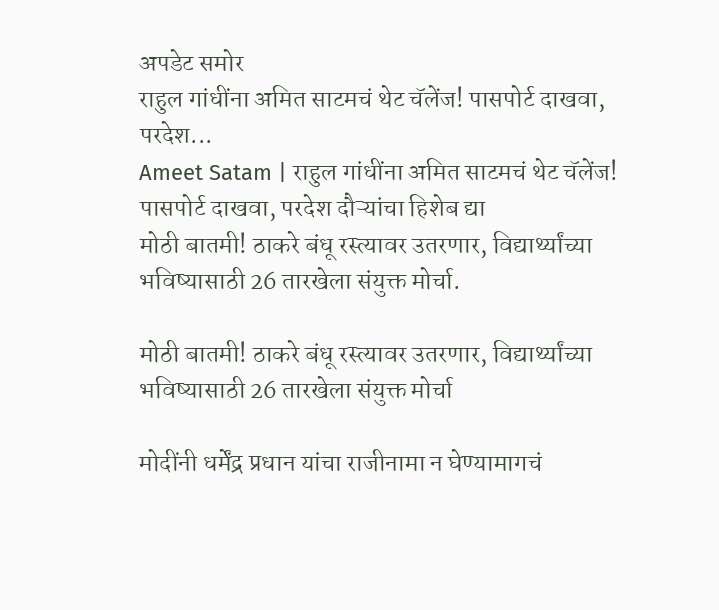अपडेट समोर
राहुल गांधींना अमित साटमचं थेट चॅलेंज! पासपोर्ट दाखवा, परदेश...
Ameet Satam | राहुल गांधींना अमित साटमचं थेट चॅलेंज! पासपोर्ट दाखवा, परदेश दौऱ्यांचा हिशेब द्या
मोठी बातमी! ठाकरे बंधू रस्त्यावर उतरणार, विद्यार्थ्यांच्या भविष्यासाठी 26 तारखेला संयुक्त मोर्चा.

मोठी बातमी! ठाकरे बंधू रस्त्यावर उतरणार, विद्यार्थ्यांच्या भविष्यासाठी 26 तारखेला संयुक्त मोर्चा

मोदींनी धर्मेंद्र प्रधान यांचा राजीनामा न घेण्यामागचं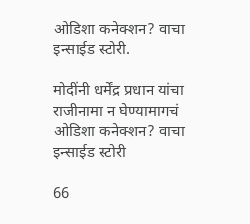ओडिशा कनेक्शन? वाचा इन्साईड स्टोरी.

मोदींनी धर्मेंद्र प्रधान यांचा राजीनामा न घेण्यामागचं ओडिशा कनेक्शन? वाचा इन्साईड स्टोरी

66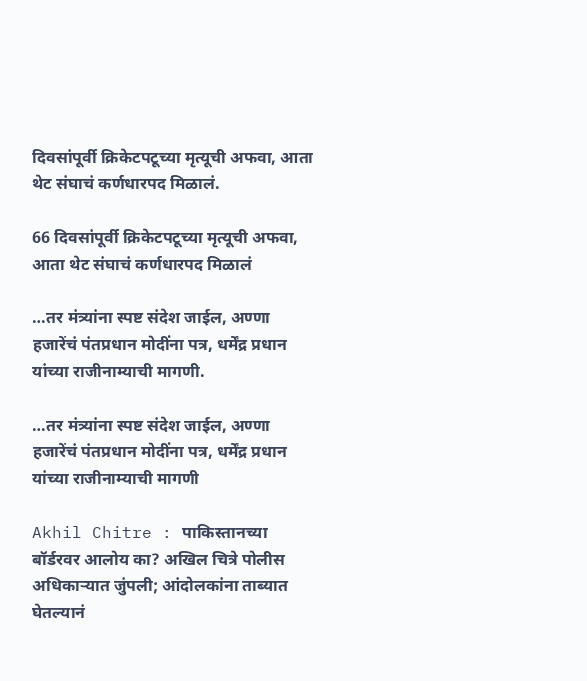दिवसांपूर्वी क्रिकेटपटूच्या मृत्यूची अफवा, आता थेट संघाचं कर्णधारपद मिळालं.

66 दिवसांपूर्वी क्रिकेटपटूच्या मृत्यूची अफवा, आता थेट संघाचं कर्णधारपद मिळालं

…तर मंत्र्यांना स्पष्ट संदेश जाईल, अण्णा हजारेंचं पंतप्रधान मोदींना पत्र, धर्मेंद्र प्रधान यांच्या राजीनाम्याची मागणी.

…तर मंत्र्यांना स्पष्ट संदेश जाईल, अण्णा हजारेंचं पंतप्रधान मोदींना पत्र, धर्मेंद्र प्रधान यांच्या राजीनाम्याची मागणी

Akhil Chitre : पाकिस्तानच्या बॉर्डरवर आलोय का? अखिल चित्रे पोलीस अधिकाऱ्यात जुंपली; आंदोलकांना ताब्यात घेतल्यानं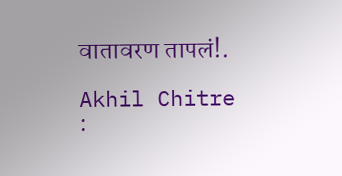वातावरण तापलं!.

Akhil Chitre :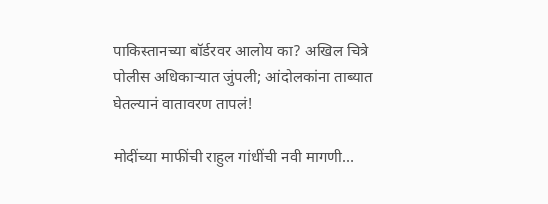पाकिस्तानच्या बॉर्डरवर आलोय का? अखिल चित्रे पोलीस अधिकाऱ्यात जुंपली; आंदोलकांना ताब्यात घेतल्यानं वातावरण तापलं!

मोदींच्या माफींची राहुल गांधींची नवी मागणी…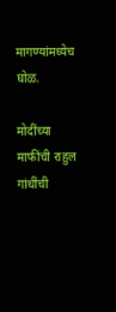मागण्यांमध्येच घोळ.

मोदींच्या माफींची राहुल गांधींची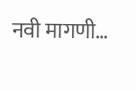नवी मागणी…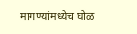मागण्यांमध्येच घोळ